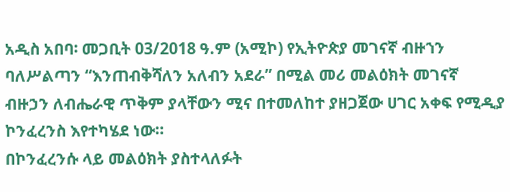አዲስ አበባ፡ መጋቢት 03/2018 ዓ.ም (አሚኮ) የኢትዮጵያ መገናኛ ብዙኀን ባለሥልጣን “እንጠብቅሻለን አለብን አደራ” በሚል መሪ መልዕክት መገናኛ ብዙኃን ለብሔራዊ ጥቅም ያላቸውን ሚና በተመለከተ ያዘጋጀው ሀገር አቀፍ የሚዲያ ኮንፈረንስ እየተካሄደ ነው።
በኮንፈረንሱ ላይ መልዕክት ያስተላለፉት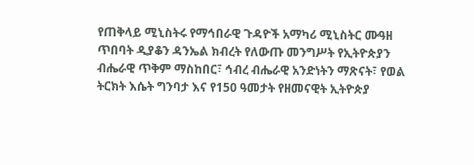የጠቅላይ ሚኒስትሩ የማኅበራዊ ጉዳዮች አማካሪ ሚኒስትር ሙዓዘ ጥበባት ዲያቆን ዳንኤል ክብረት የለውጡ መንግሥት የኢትዮጵያን ብሔራዊ ጥቅም ማስከበር፣ ኅብረ ብሔራዊ አንድነትን ማጽናት፣ የወል ትርክት እሴት ግንባታ እና የ150 ዓመታት የዘመናዊት ኢትዮጵያ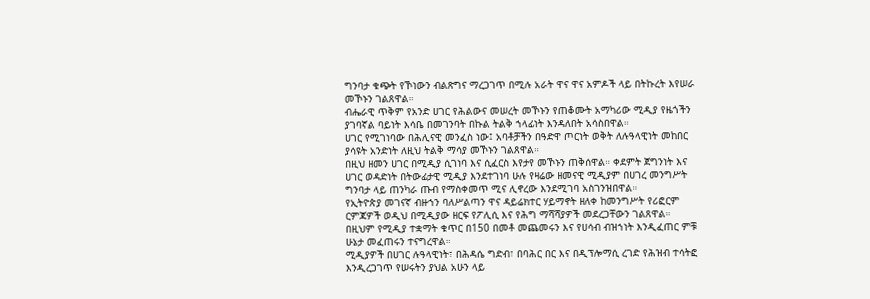ግንባታ ቁጭት የኾነውን ብልጽግና ማረጋገጥ በሚሉ አራት ዋና ዋና አምዶች ላይ በትኩረት እየሠራ መኾኑን ገልጸዋል።
ብሔራዊ ጥቅም የአንድ ሀገር የሕልውና መሠረት መኾኑን የጠቆሙት አማካሪው ሚዲያ የዜጎችን ያገባኛል ባይነት እሳቤ በመገንባት በኩል ትልቅ ኀላፊነት እንዳለበት አሳስበዋል።
ሀገር የሚገነባው በሕሊናዊ መንፈስ ነው፤ አባቶቻችን በዓድዋ ጦርነት ወቅት ለሉዓላዊነት መከበር ያሳዩት አንድነት ለዚህ ትልቅ ማሳያ መኾኑን ገልጸዋል።
በዚህ ዘመን ሀገር በሚዲያ ሲገነባ እና ሲፈርስ እየታየ መኾኑን ጠቅሰዋል። ቀደምት ጀግንነት እና ሀገር ወዳድነት በትውፊታዊ ሚዲያ እንደተገነባ ሁሉ የዛሬው ዘመናዊ ሚዲያም በሀገረ መንግሥት ግንባታ ላይ ጠንካራ ጡብ የማስቀመጥ ሚና ሊኖረው እንደሚገባ አስገንዝበዋል።
የኢትዮጵያ መገናኛ ብዙኀን ባለሥልጣን ዋና ዳይሬክተር ሃይማኖት ዘለቀ ከመንግሥት የሪፎርም ርምጃዎች ወዲህ በሚዲያው ዘርፍ የፖሊሲ እና የሕግ ማሻሻያዎች መደረጋቸውን ገልጸዋል።
በዚህም የሚዲያ ተቋማት ቁጥር በ150 በመቶ መጨመሩን እና የሀሳብ ብዝኀነት እንዲፈጠር ምቹ ሁኔታ መፈጠሩን ተናግረዋል።
ሚዲያዎች በሀገር ሉዓላዊነት፣ በሕዳሴ ግድብ፣ በባሕር በር እና በዲፕሎማሲ ረገድ የሕዝብ ተሳትፎ እንዲረጋገጥ የሠሩትን ያህል አሁን ላይ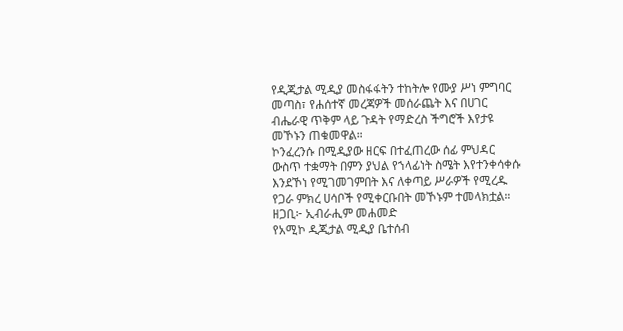የዲጂታል ሚዲያ መስፋፋትን ተከትሎ የሙያ ሥነ ምግባር መጣስ፣ የሐሰተኛ መረጃዎች መሰራጨት እና በሀገር ብሔራዊ ጥቅም ላይ ጉዳት የማድረስ ችግሮች እየታዩ መኾኑን ጠቁመዋል።
ኮንፈረንሱ በሚዲያው ዘርፍ በተፈጠረው ሰፊ ምህዳር ውስጥ ተቋማት በምን ያህል የኀላፊነት ስሜት እየተንቀሳቀሱ እንደኾነ የሚገመገምበት እና ለቀጣይ ሥራዎች የሚረዱ የጋራ ምክረ ሀሳቦች የሚቀርቡበት መኾኑም ተመላክቷል።
ዘጋቢ፦ ኢብራሒም መሐመድ
የአሚኮ ዲጂታል ሚዲያ ቤተሰብ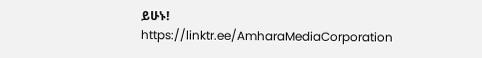ይሁኑ!
https://linktr.ee/AmharaMediaCorporation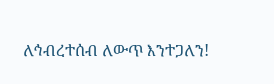ለኅብረተሰብ ለውጥ እንተጋለን!